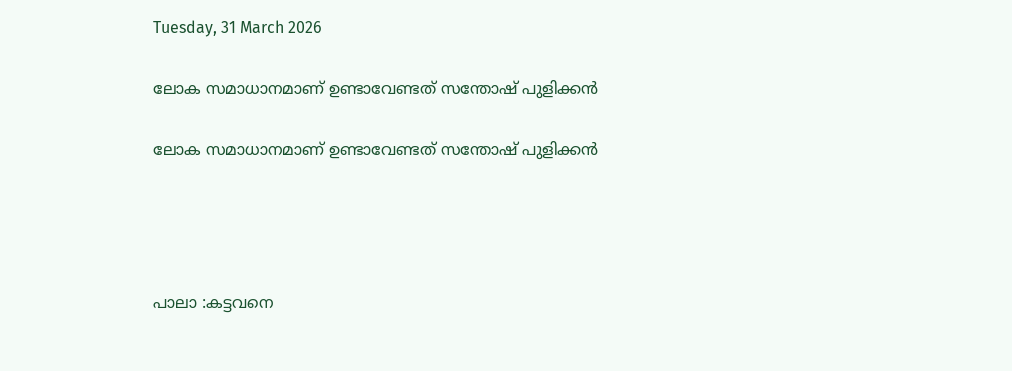Tuesday, 31 March 2026

ലോക സമാധാനമാണ് ഉണ്ടാവേണ്ടത് സന്തോഷ് പുളിക്കൻ

ലോക സമാധാനമാണ് ഉണ്ടാവേണ്ടത് സന്തോഷ് പുളിക്കൻ




പാലാ :കട്ടവനെ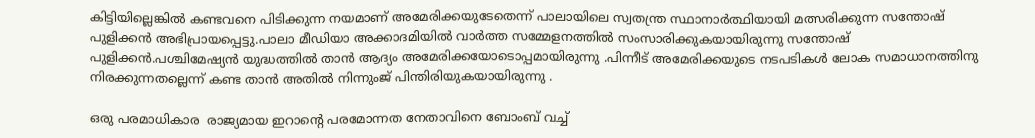കിട്ടിയില്ലെങ്കിൽ കണ്ടവനെ പിടിക്കുന്ന നയമാണ് അമേരിക്കയുടേതെന്ന് പാലായിലെ സ്വതന്ത്ര സ്ഥാനാർത്ഥിയായി മത്സരിക്കുന്ന സന്തോഷ് പുളിക്കൻ അഭിപ്രായപ്പെട്ടു.പാലാ മീഡിയാ അക്കാദമിയിൽ വാർത്ത സമ്മേളനത്തിൽ സംസാരിക്കുകയായിരുന്നു സന്തോഷ് പുളിക്കൻ.പശ്ചിമേഷ്യൻ യുദ്ധത്തിൽ താൻ ആദ്യം അമേരിക്കയോടൊപ്പമായിരുന്നു .പിന്നീട് അമേരിക്കയുടെ നടപടികൾ ലോക സമാധാനത്തിനു നിരക്കുന്നതല്ലെന്ന്‌ കണ്ട താൻ അതിൽ നിന്നുംജ് പിന്തിരിയുകയായിരുന്നു .

ഒരു പരമാധികാര  രാജ്യമായ ഇറാന്റെ പരമോന്നത നേതാവിനെ ബോംബ് വച്ച്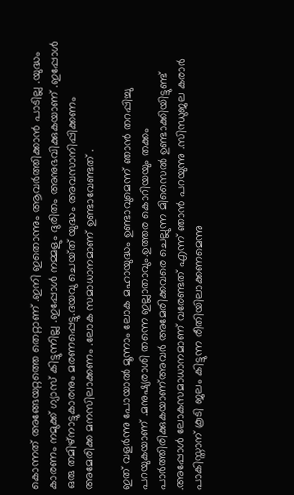കൊന്നത് അങ്ങേയറ്റത്തെ തെറ്റാണ് .ഇനി ഇതൊന്നും ആവർത്തിക്കാൻ പാടില്ല .യുദ്ധം കാരണം നമുക്ക് ഗ്യാസ് കിട്ടുന്നില്ല .ഇപ്പോൾ നമ്മളും ദുരിതം അനുഭവിക്കുകയാണ് .ഇപ്പോൾ ഒരു തമിഴ്നാട്ടുകാരനും മരണപ്പെട്ടു.ദയവു ചെയ്‌ത്‌ യുദ്ധം അവസാനിപ്പിക്കണം അമേരിക്ക മനസിലാക്കണം .ലോക സമാധാനമാണ് ഉണ്ടാവേണ്ടത് .

ഇത് വളർന്നു പോയാൽ മൂന്നാം ലോക മഹായുദ്ധം ഉണ്ടാവുമെന്ന് ഞാൻ തറപ്പിച്ചു പറയുകയാണ് .മനുഷ്യരാശി തന്നെ ഇല്ലാതാവും.ഉത്തര കൊറിയയും തക്കം പാർത്തിരിക്കുകയാണ്അവർ അമേരിക്കവരെ ചെല്ലുന്ന മിസൈൽ ഉണ്ടാക്കിയിട്ടുണ്ട് .അപ്പോൾ ലോകസമാധാനമാണ് വരേണ്ടത് എന്ന് ഞാൻ പറയുന്നു .സിന്ധുജല കരാർ പാകിസ്താന് കൂടി ജലം കിട്ടുന്ന രീതിയിലാക്കണമെന്നു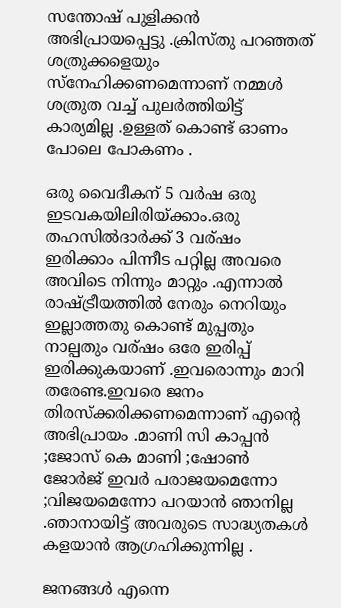സന്തോഷ് പുളിക്കൻ അഭിപ്രായപ്പെട്ടു .ക്രിസ്തു പറഞ്ഞത് ശത്രുക്കളെയും സ്നേഹിക്കണമെന്നാണ് നമ്മൾ ശത്രുത വച്ച് പുലർത്തിയിട്ട്  കാര്യമില്ല .ഉള്ളത് കൊണ്ട് ഓണം പോലെ പോകണം .

ഒരു വൈദീകന് 5 വർഷ ഒരു ഇടവകയിലിരിയ്ക്കാം.ഒരു തഹസിൽദാർക്ക് 3 വര്ഷം ഇരിക്കാം പിന്നീട പറ്റില്ല അവരെ അവിടെ നിന്നും മാറ്റും .എന്നാൽ രാഷ്ട്രീയത്തിൽ നേരും നെറിയും ഇല്ലാത്തതു കൊണ്ട് മുപ്പതും നാല്പതും വര്ഷം ഒരേ ഇരിപ്പ് ഇരിക്കുകയാണ് .ഇവരൊന്നും മാറി തരേണ്ട.ഇവരെ ജനം തിരസ്ക്കരിക്കണമെന്നാണ് എന്റെ അഭിപ്രായം .മാണി സി കാപ്പൻ ;ജോസ് കെ മാണി ;ഷോൺ ജോർജ് ഇവർ പരാജയമെന്നോ ;വിജയമെന്നോ പറയാൻ ഞാനില്ല .ഞാനായിട്ട് അവരുടെ സാദ്ധ്യതകൾ കളയാൻ ആഗ്രഹിക്കുന്നില്ല .

ജനങ്ങൾ എന്നെ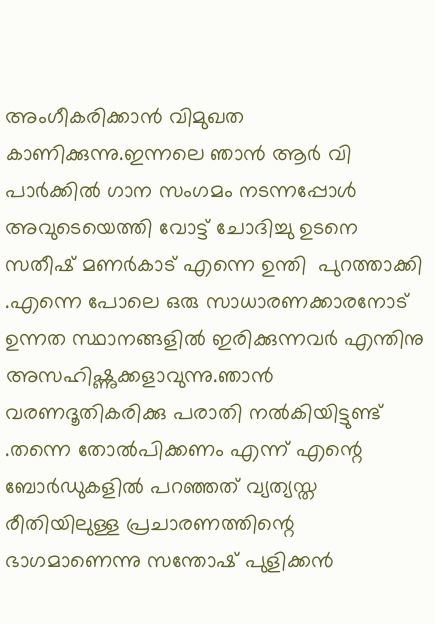അംഗീകരിക്കാൻ വിമുഖത കാണിക്കുന്നു.ഇന്നലെ ഞാൻ ആർ വി പാർക്കിൽ ഗാന സംഗമം നടന്നപ്പോൾ അവുടെയെത്തി വോട്ട് ചോദിച്ചു ഉടനെ സതീഷ് മണർകാട് എന്നെ ഉന്തി  പുറത്താക്കി .എന്നെ പോലെ ഒരു സാധാരണക്കാരനോട്  ഉന്നത സ്ഥാനങ്ങളിൽ ഇരിക്കുന്നവർ എന്തിനു അസഹിഷ്ണുക്കളാവുന്നു.ഞാൻ വരണദൂതികരിക്കു പരാതി നൽകിയിട്ടുണ്ട് .തന്നെ തോൽപിക്കണം എന്ന് എന്റെ ബോർഡുകളിൽ പറഞ്ഞത് വ്യത്യസ്ത രീതിയിലുള്ള പ്രചാരണത്തിന്റെ ഭാഗമാണെന്നു സന്തോഷ് പുളിക്കൻ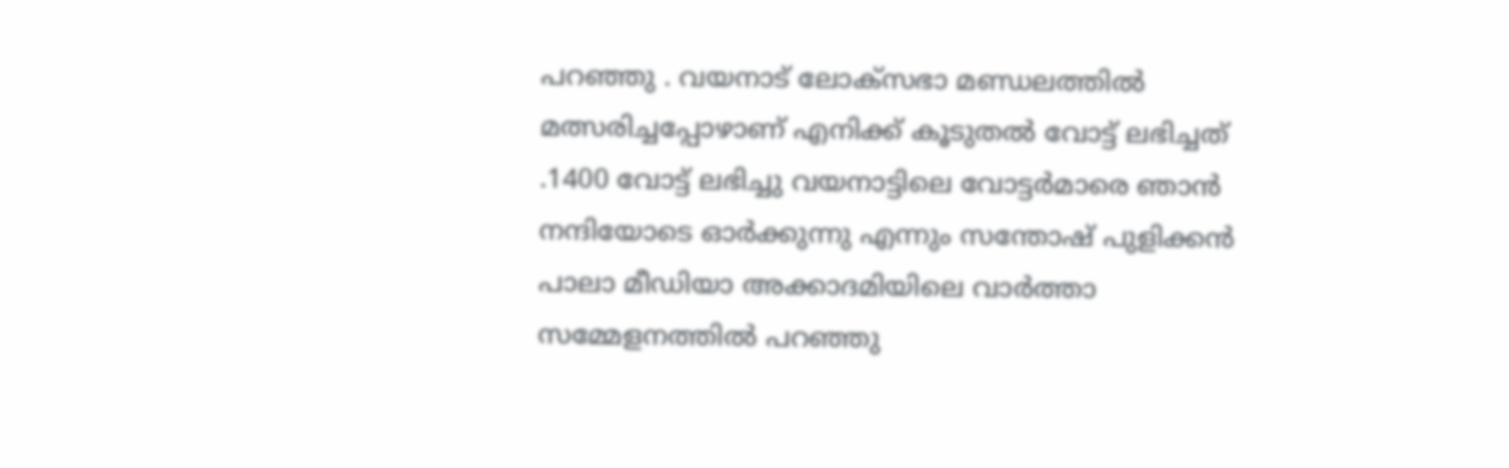പറഞ്ഞു . വയനാട് ലോക്സഭാ മണ്ഡലത്തിൽ മത്സരിച്ചപ്പോഴാണ് എനിക്ക് കൂടുതൽ വോട്ട് ലഭിച്ചത് .1400 വോട്ട് ലഭിച്ചു വയനാട്ടിലെ വോട്ടർമാരെ ഞാൻ നന്ദിയോടെ ഓർക്കുന്നു എന്നും സന്തോഷ് പുളിക്കൻ പാലാ മീഡിയാ അക്കാദമിയിലെ വാർത്താ സമ്മേളനത്തിൽ പറഞ്ഞു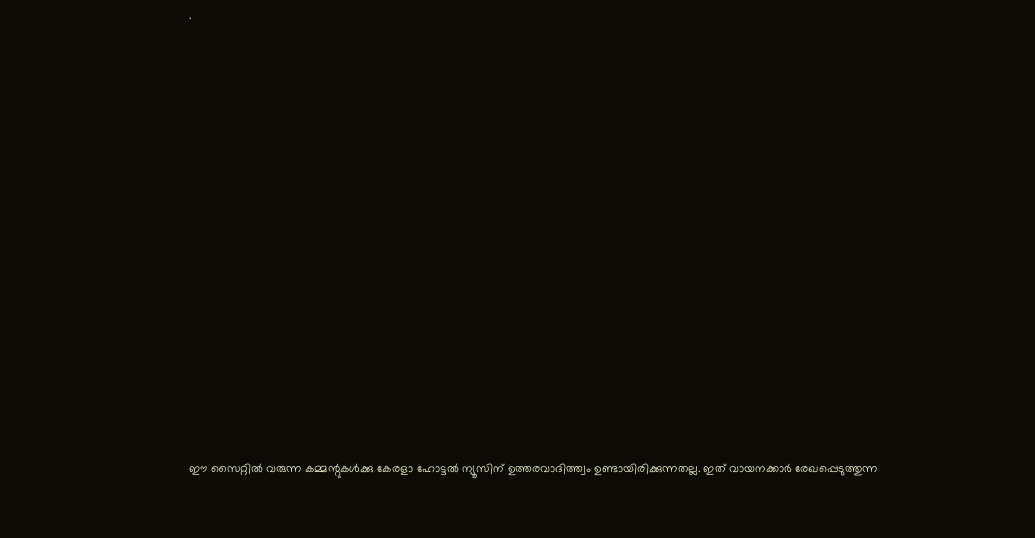.

















ഈ സൈറ്റിൽ വരുന്ന കമ്മന്റുകൾക്കു കേരളാ ഹോട്ടൽ ന്യൂസിന് ഉത്തരവാദിത്ത്വം ഉണ്ടായിരിക്കുന്നതല്ല. ഇത് വായനക്കാർ രേഖപ്പെടുത്തുന്ന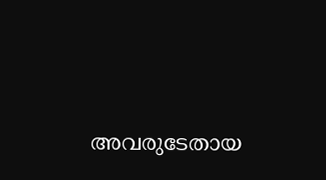അവരുടേതായ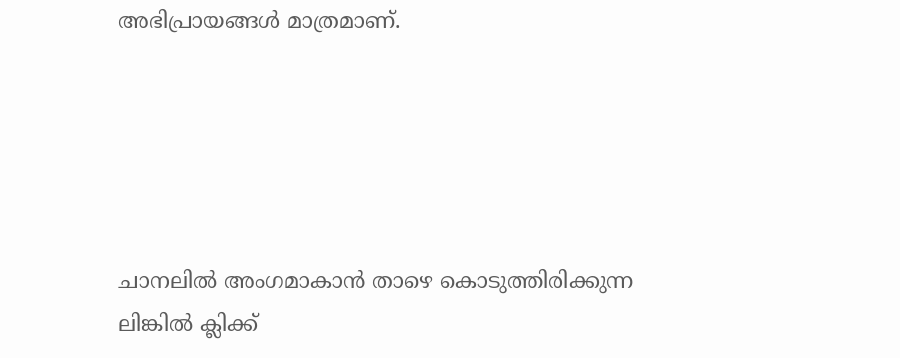അഭിപ്രായങ്ങൾ മാത്രമാണ്.





ചാനലിൽ അംഗമാകാൻ താഴെ കൊടുത്തിരിക്കുന്ന ലിങ്കിൽ ക്ലിക്ക്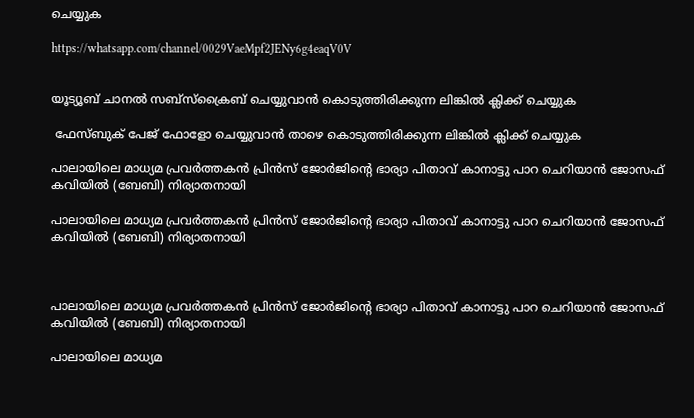ചെയ്യുക

https://whatsapp.com/channel/0029VaeMpf2JENy6g4eaqV0V


യൂട്യൂബ് ചാനൽ സബ്സ്ക്രൈബ് ചെയ്യുവാൻ കൊടുത്തിരിക്കുന്ന ലിങ്കിൽ ക്ലിക്ക് ചെയ്യുക

 ഫേസ്ബുക് പേജ് ഫോളോ ചെയ്യുവാൻ താഴെ കൊടുത്തിരിക്കുന്ന ലിങ്കിൽ ക്ലിക്ക് ചെയ്യുക

പാലായിലെ മാധ്യമ പ്രവർത്തകൻ പ്രിൻസ് ജോർജിന്റെ ഭാര്യാ പിതാവ് കാനാട്ടു പാറ ചെറിയാൻ ജോസഫ് കവിയിൽ (ബേബി) നിര്യാതനായി

പാലായിലെ മാധ്യമ പ്രവർത്തകൻ പ്രിൻസ് ജോർജിന്റെ ഭാര്യാ പിതാവ് കാനാട്ടു പാറ ചെറിയാൻ ജോസഫ് കവിയിൽ (ബേബി) നിര്യാതനായി



പാലായിലെ മാധ്യമ പ്രവർത്തകൻ പ്രിൻസ് ജോർജിന്റെ ഭാര്യാ പിതാവ് കാനാട്ടു പാറ ചെറിയാൻ ജോസഫ് കവിയിൽ (ബേബി) നിര്യാതനായി

പാലായിലെ മാധ്യമ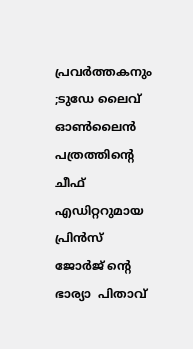പ്രവർത്തകനും ;ടുഡേ ലൈവ് ഓൺലൈൻ പത്രത്തിന്റെ ചീഫ് എഡിറ്ററുമായ പ്രിൻസ് ജോർജ് ന്റെ ഭാര്യാ  പിതാവ്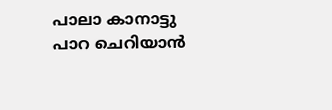പാലാ കാനാട്ടു പാറ ചെറിയാൻ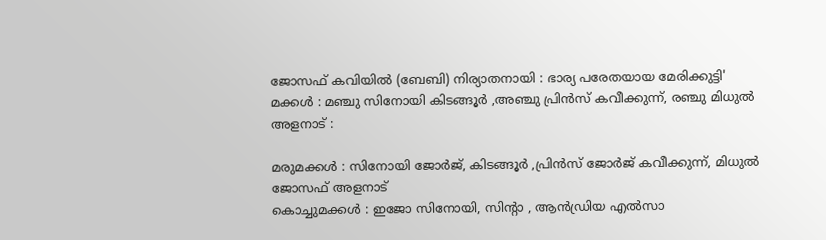ജോസഫ് കവിയിൽ (ബേബി) നിര്യാതനായി : ഭാര്യ പരേതയായ മേരിക്കുട്ടി' മക്കൾ : മഞ്ചു സിനോയി കിടങ്ങൂർ ,അഞ്ചു പ്രിൻസ് കവീക്കുന്ന്, രഞ്ചു മിധുൽ അളനാട് :

മരുമക്കൾ : സിനോയി ജോർജ്, കിടങ്ങൂർ ,പ്രിൻസ് ജോർജ് കവീക്കുന്ന്, മിധുൽ ജോസഫ് അളനാട്
കൊച്ചുമക്കൾ : ഇജോ സിനോയി, സിൻ്റാ , ആൻഡ്രിയ എൽസാ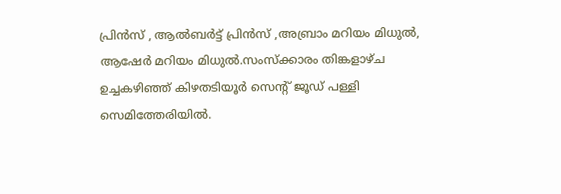പ്രിൻസ് , ആൽബർട്ട് പ്രിൻസ് ,അബ്രാം മറിയം മിധുൽ, ആഷേർ മറിയം മിധുൽ.സംസ്ക്കാരം തിങ്കളാഴ്ച ഉച്ചകഴിഞ്ഞ് കിഴതടിയൂർ സെന്റ് ജൂഡ് പള്ളി സെമിത്തേരിയിൽ.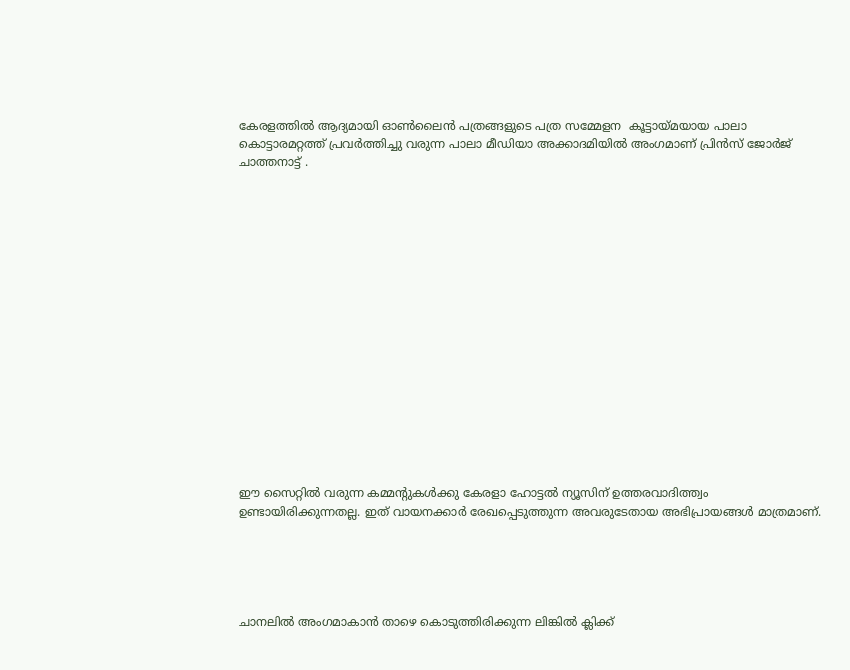കേരളത്തിൽ ആദ്യമായി ഓൺലൈൻ പത്രങ്ങളുടെ പത്ര സമ്മേളന  കൂട്ടായ്മയായ പാലാ കൊട്ടാരമറ്റത്ത് പ്രവർത്തിച്ചു വരുന്ന പാലാ മീഡിയാ അക്കാദമിയിൽ അംഗമാണ് പ്രിൻസ് ജോർജ് ചാത്തനാട്ട് .

















ഈ സൈറ്റിൽ വരുന്ന കമ്മന്റുകൾക്കു കേരളാ ഹോട്ടൽ ന്യൂസിന് ഉത്തരവാദിത്ത്വം ഉണ്ടായിരിക്കുന്നതല്ല. ഇത് വായനക്കാർ രേഖപ്പെടുത്തുന്ന അവരുടേതായ അഭിപ്രായങ്ങൾ മാത്രമാണ്.





ചാനലിൽ അംഗമാകാൻ താഴെ കൊടുത്തിരിക്കുന്ന ലിങ്കിൽ ക്ലിക്ക്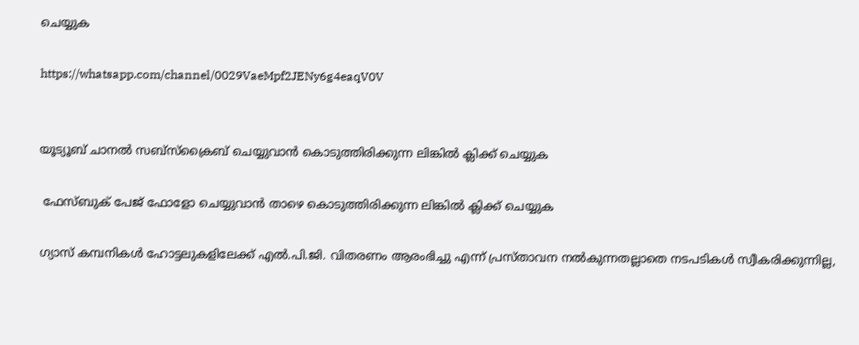ചെയ്യുക

https://whatsapp.com/channel/0029VaeMpf2JENy6g4eaqV0V


യൂട്യൂബ് ചാനൽ സബ്സ്ക്രൈബ് ചെയ്യുവാൻ കൊടുത്തിരിക്കുന്ന ലിങ്കിൽ ക്ലിക്ക് ചെയ്യുക

 ഫേസ്ബുക് പേജ് ഫോളോ ചെയ്യുവാൻ താഴെ കൊടുത്തിരിക്കുന്ന ലിങ്കിൽ ക്ലിക്ക് ചെയ്യുക

ഗ്യാസ് കമ്പനികൾ ഹോട്ടലുകളിലേക്ക് എൽ.പി.ജി. വിതരണം ആരംഭിച്ചു എന്ന് പ്രസ്താവന നൽകുന്നതല്ലാതെ നടപടികൾ സ്വീകരിക്കുന്നില്ല,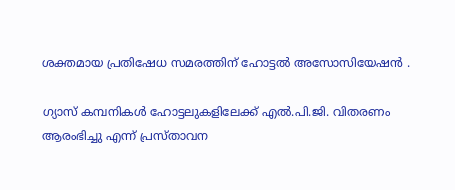ശക്തമായ പ്രതിഷേധ സമരത്തിന് ഹോട്ടൽ അസോസിയേഷൻ .

ഗ്യാസ് കമ്പനികൾ ഹോട്ടലുകളിലേക്ക് എൽ.പി.ജി. വിതരണം ആരംഭിച്ചു എന്ന് പ്രസ്താവന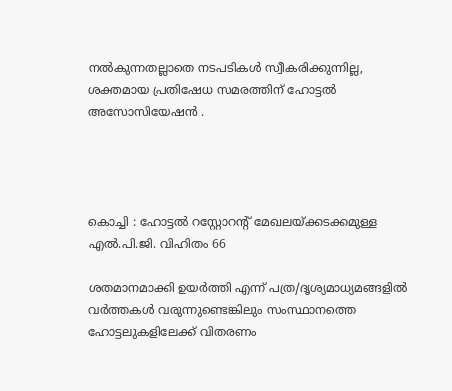നൽകുന്നതല്ലാതെ നടപടികൾ സ്വീകരിക്കുന്നില്ല, ശക്തമായ പ്രതിഷേധ സമരത്തിന് ഹോട്ടൽ അസോസിയേഷൻ .




കൊച്ചി : ഹോട്ടൽ റസ്റ്റോറൻ്റ് മേഖലയ്ക്കടക്കമുള്ള എൽ.പി.ജി. വിഹിതം 66

ശതമാനമാക്കി ഉയർത്തി എന്ന് പത്ര/ദൃശ്യമാധ്യമങ്ങളിൽ വർത്തകൾ വരുന്നുണ്ടെങ്കിലും സംസ്ഥാനത്തെ ഹോട്ടലുകളിലേക്ക് വിതരണം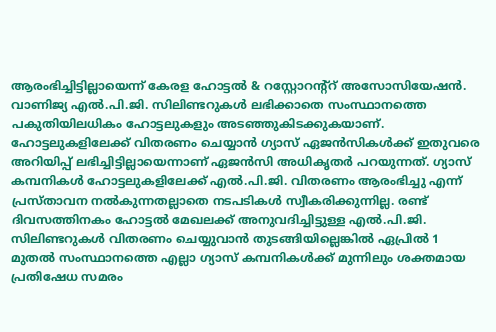ആരംഭിച്ചിട്ടില്ലായെന്ന് കേരള ഹോട്ടൽ & റസ്റ്റോറന്റ്റ് അസോസിയേഷൻ.
വാണിജ്യ എൽ.പി.ജി. സിലിണ്ടറുകൾ ലഭിക്കാതെ സംസ്ഥാനത്തെ പകുതിയിലധികം ഹോട്ടലുകളും അടഞ്ഞുകിടക്കുകയാണ്. ഹോട്ടലുകളിലേക്ക് വിതരണം ചെയ്യാൻ ഗ്യാസ് ഏജൻസികൾക്ക് ഇതുവരെ അറിയിപ്പ് ലഭിച്ചിട്ടില്ലായെന്നാണ് ഏജൻസി അധികൃതർ പറയുന്നത്. ഗ്യാസ് കമ്പനികൾ ഹോട്ടലുകളിലേക്ക് എൽ.പി.ജി. വിതരണം ആരംഭിച്ചു എന്ന് പ്രസ്താവന നൽകുന്നതല്ലാതെ നടപടികൾ സ്വീകരിക്കുന്നില്ല. രണ്ട് ദിവസത്തിനകം ഹോട്ടൽ മേഖലക്ക് അനുവദിച്ചിട്ടുള്ള എൽ.പി.ജി. സിലിണ്ടറുകൾ വിതരണം ചെയ്യുവാൻ തുടങ്ങിയില്ലെങ്കിൽ ഏപ്രിൽ 1 മുതൽ സംസ്ഥാനത്തെ എല്ലാ ഗ്യാസ് കമ്പനികൾക്ക് മുന്നിലും ശക്തമായ പ്രതിഷേധ സമരം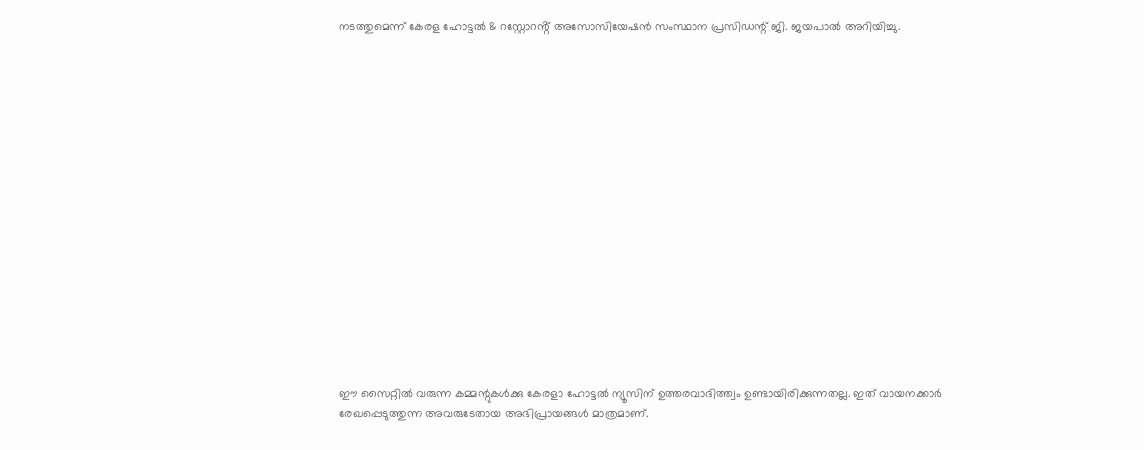നടത്തുമെന്ന് കേരള ഹോട്ടൽ & റസ്റ്റോറൻ്റ് അസോസിയേഷൻ സംസ്ഥാന പ്രസിഡന്റ് ജി. ജയപാൽ അറിയിച്ചു.

















ഈ സൈറ്റിൽ വരുന്ന കമ്മന്റുകൾക്കു കേരളാ ഹോട്ടൽ ന്യൂസിന് ഉത്തരവാദിത്ത്വം ഉണ്ടായിരിക്കുന്നതല്ല. ഇത് വായനക്കാർ രേഖപ്പെടുത്തുന്ന അവരുടേതായ അഭിപ്രായങ്ങൾ മാത്രമാണ്.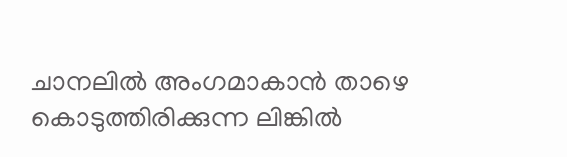ചാനലിൽ അംഗമാകാൻ താഴെ കൊടുത്തിരിക്കുന്ന ലിങ്കിൽ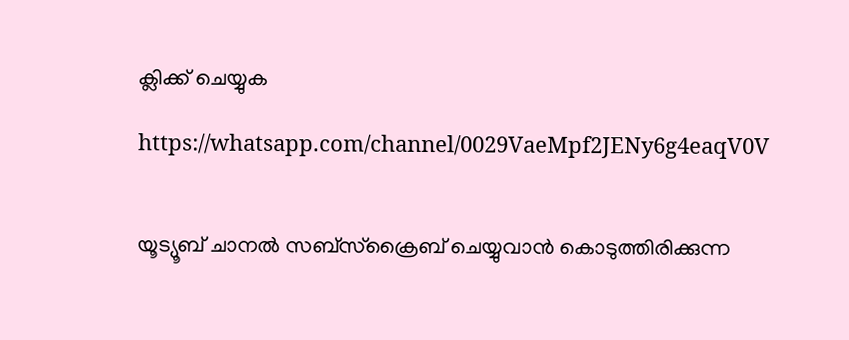ക്ലിക്ക് ചെയ്യുക

https://whatsapp.com/channel/0029VaeMpf2JENy6g4eaqV0V


യൂട്യൂബ് ചാനൽ സബ്സ്ക്രൈബ് ചെയ്യുവാൻ കൊടുത്തിരിക്കുന്ന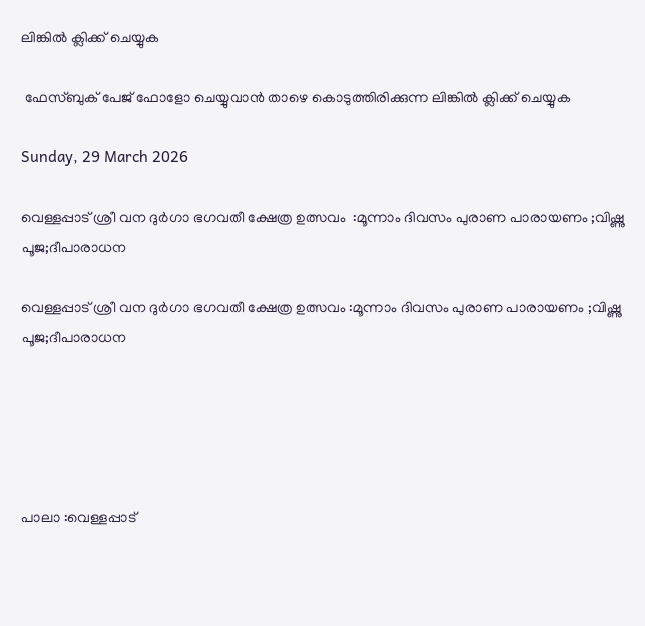ലിങ്കിൽ ക്ലിക്ക് ചെയ്യുക

 ഫേസ്ബുക് പേജ് ഫോളോ ചെയ്യുവാൻ താഴെ കൊടുത്തിരിക്കുന്ന ലിങ്കിൽ ക്ലിക്ക് ചെയ്യുക

Sunday, 29 March 2026

വെള്ളപ്പാട് ശ്രീ വന ദുർഗാ ഭഗവതീ ക്ഷേത്ര ഉത്സവം  :മൂന്നാം ദിവസം പുരാണ പാരായണം ;വിഷ്ണു പൂജ;ദീപാരാധന

വെള്ളപ്പാട് ശ്രീ വന ദുർഗാ ഭഗവതീ ക്ഷേത്ര ഉത്സവം :മൂന്നാം ദിവസം പുരാണ പാരായണം ;വിഷ്ണു പൂജ;ദീപാരാധന





പാലാ :വെള്ളപ്പാട്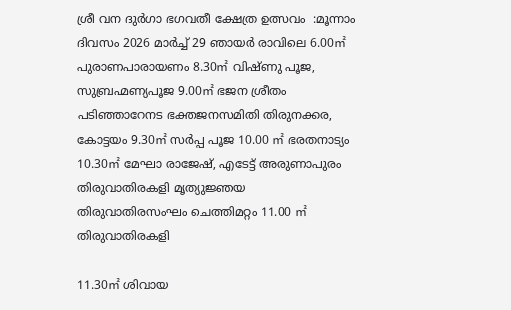ശ്രീ വന ദുർഗാ ഭഗവതീ ക്ഷേത്ര ഉത്സവം  :മൂന്നാം ദിവസം 2026 മാർച്ച് 29 ഞായർ രാവിലെ 6.00㎡ പുരാണപാരായണം 8.30㎡ വിഷ്‌ണു പൂജ, സുബ്രഹ്മണ്യപൂജ 9.00㎡ ഭജന ശ്രീതം പടിഞ്ഞാറേനട ഭക്തജനസമിതി തിരുനക്കര, കോട്ടയം 9.30㎡ സർപ്പ പൂജ 10.00 ㎡ ഭരതനാട്യം 10.30㎡ മേഘാ രാജേഷ്, എടേട്ട് അരുണാപുരം തിരുവാതിരകളി മൃത്യുജ്ഞയ തിരുവാതിരസംഘം ചെത്തിമറ്റം 11.00 ㎡ തിരുവാതിരകളി

11.30㎡ ശിവായ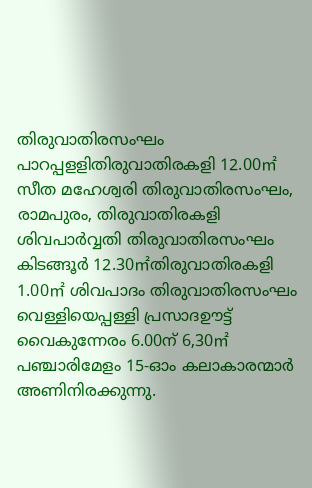തിരുവാതിരസംഘം പാറപ്പളളിതിരുവാതിരകളി 12.00㎡ സീത മഹേശ്വരി തിരുവാതിരസംഘം, രാമപുരം, തിരുവാതിരകളി ശിവപാർവ്വതി തിരുവാതിരസംഘം കിടങ്ങൂർ 12.30㎡തിരുവാതിരകളി 1.00㎡ ശിവപാദം തിരുവാതിരസംഘം വെള്ളിയെപ്പള്ളി പ്രസാദഊട്ട് വൈകുന്നേരം 6.00ന് 6,30㎡ പഞ്ചാരിമേളം 15-ഓം കലാകാരന്മാർ അണിനിരക്കുന്നു.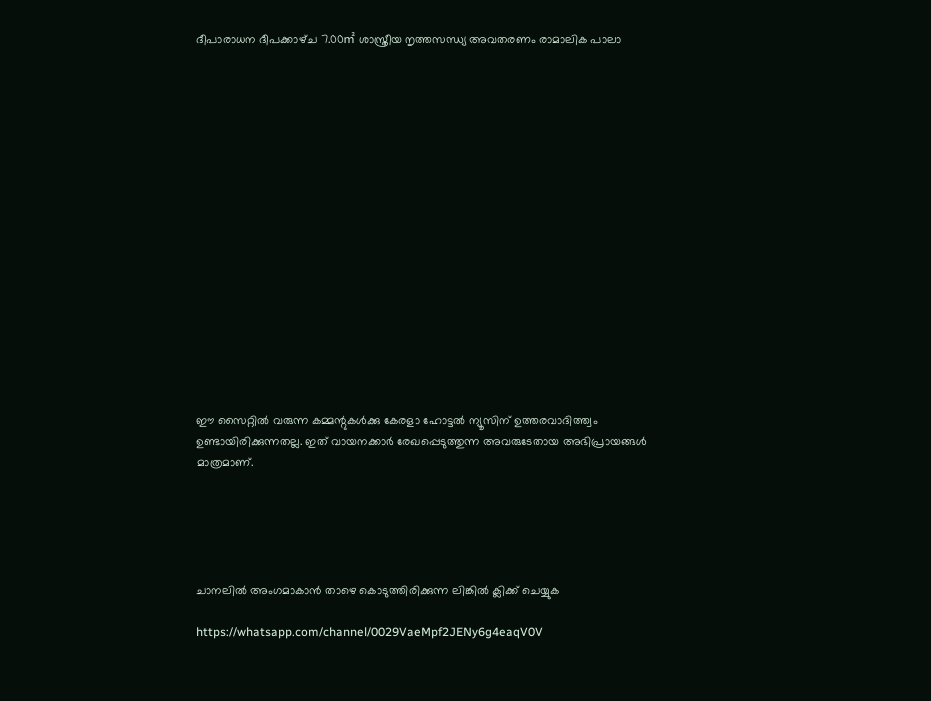ദീപാരാധന ദീപക്കാഴ്‌ച 7.00㎡ ശാസ്ത്രീയ നൃത്തസന്ധ്യ അവതരണം രാമാലിക പാലാ

















ഈ സൈറ്റിൽ വരുന്ന കമ്മന്റുകൾക്കു കേരളാ ഹോട്ടൽ ന്യൂസിന് ഉത്തരവാദിത്ത്വം ഉണ്ടായിരിക്കുന്നതല്ല. ഇത് വായനക്കാർ രേഖപ്പെടുത്തുന്ന അവരുടേതായ അഭിപ്രായങ്ങൾ മാത്രമാണ്.





ചാനലിൽ അംഗമാകാൻ താഴെ കൊടുത്തിരിക്കുന്ന ലിങ്കിൽ ക്ലിക്ക് ചെയ്യുക

https://whatsapp.com/channel/0029VaeMpf2JENy6g4eaqV0V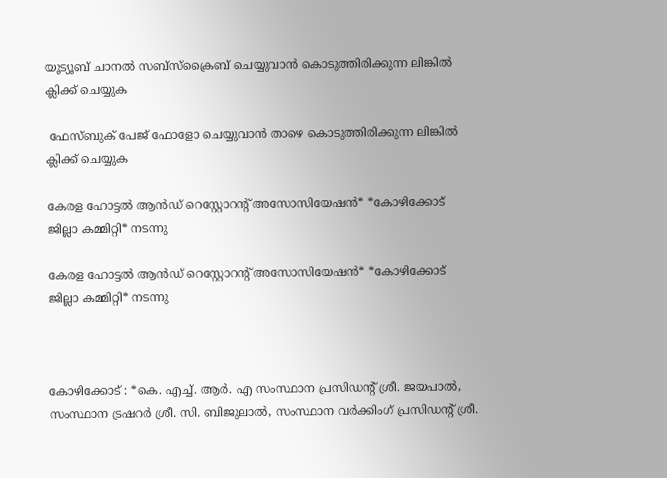യൂട്യൂബ് ചാനൽ സബ്സ്ക്രൈബ് ചെയ്യുവാൻ കൊടുത്തിരിക്കുന്ന ലിങ്കിൽ ക്ലിക്ക് ചെയ്യുക

 ഫേസ്ബുക് പേജ് ഫോളോ ചെയ്യുവാൻ താഴെ കൊടുത്തിരിക്കുന്ന ലിങ്കിൽ ക്ലിക്ക് ചെയ്യുക

കേരള ഹോട്ടൽ ആൻഡ് റെസ്റ്റോറന്റ് അസോസിയേഷൻ* *കോഴിക്കോട് ജില്ലാ കമ്മിറ്റി* നടന്നു

കേരള ഹോട്ടൽ ആൻഡ് റെസ്റ്റോറന്റ് അസോസിയേഷൻ* *കോഴിക്കോട് ജില്ലാ കമ്മിറ്റി* നടന്നു



കോഴിക്കോട് : *കെ. എച്ച്. ആർ. എ സംസ്ഥാന പ്രസിഡന്റ്‌ ശ്രീ. ജയപാൽ, സംസ്ഥാന ട്രഷറര്‍ ശ്രീ. സി. ബിജുലാൽ, സംസ്ഥാന വർക്കിംഗ്‌ പ്രസിഡന്റ്‌ ശ്രീ.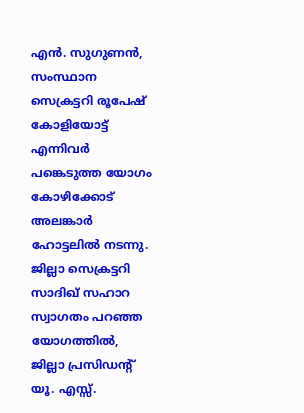എൻ. സുഗുണൻ, സംസ്ഥാന സെക്രട്ടറി രൂപേഷ് കോളിയോട്ട് എന്നിവർ പങ്കെടുത്ത യോഗം കോഴിക്കോട് അലങ്കാർ ഹോട്ടലിൽ നടന്നു. ജില്ലാ സെക്രട്ടറി സാദിഖ് സഹാറ സ്വാഗതം പറഞ്ഞ യോഗത്തിൽ, ജില്ലാ പ്രസിഡന്റ്‌ യൂ. എസ്സ്.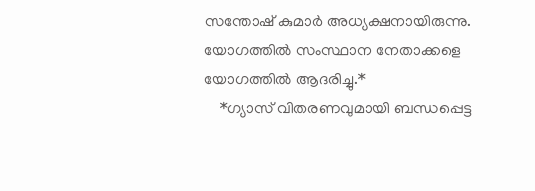സന്തോഷ്‌ കുമാർ അധ്യക്ഷനായിരുന്നു. യോഗത്തിൽ സംസ്ഥാന നേതാക്കളെ യോഗത്തിൽ ആദരിച്ചു.*
    *ഗ്യാസ് വിതരണവുമായി ബന്ധപ്പെട്ട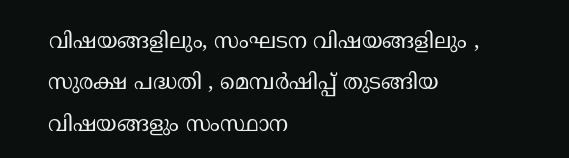വിഷയങ്ങളിലും, സംഘടന വിഷയങ്ങളിലും , സുരക്ഷ പദ്ധതി , മെമ്പർഷിപ്പ് തുടങ്ങിയ വിഷയങ്ങളും സംസ്ഥാന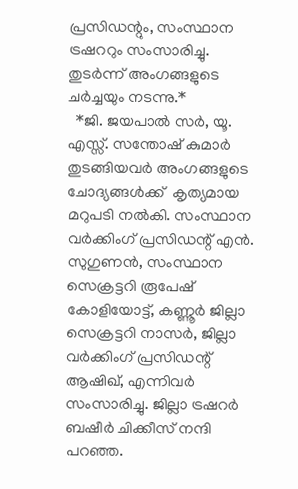പ്രസിഡന്റും, സംസ്ഥാന ട്രഷററും സംസാരിച്ചു. തുടർന്ന് അംഗങ്ങളുടെ ചർച്ചയും നടന്നു.*
  *ജി. ജയപാൽ സർ, യൂ. എസ്സ്. സന്തോഷ്‌ കുമാർ തുടങ്ങിയവർ അംഗങ്ങളുടെ ചോദ്യങ്ങൾക്ക്  കൃത്യമായ മറുപടി നൽകി. സംസ്ഥാന വർക്കിംഗ്‌ പ്രസിഡന്റ്‌ എൻ. സുഗുണൻ, സംസ്ഥാന സെക്രട്ടറി രൂപേഷ് കോളിയോട്ട്, കണ്ണൂർ ജില്ലാ സെക്രട്ടറി നാസർ, ജില്ലാ വർക്കിംഗ്‌ പ്രസിഡന്റ്‌ ആഷിഖ്, എന്നിവർ സംസാരിച്ചു. ജില്ലാ ട്രഷറര്‍ ബഷീർ ചിക്കീസ് നന്ദി പറഞ്ഞ.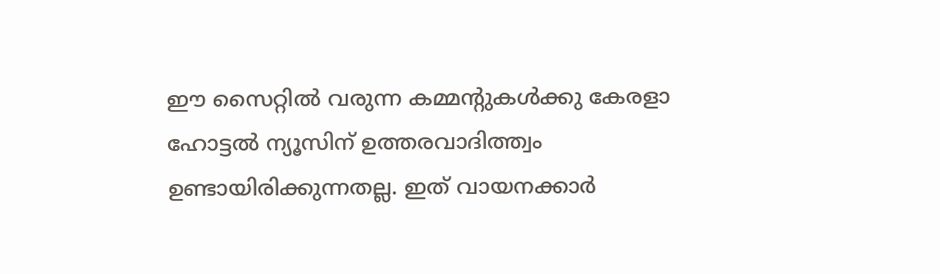ഈ സൈറ്റിൽ വരുന്ന കമ്മന്റുകൾക്കു കേരളാ ഹോട്ടൽ ന്യൂസിന് ഉത്തരവാദിത്ത്വം ഉണ്ടായിരിക്കുന്നതല്ല. ഇത് വായനക്കാർ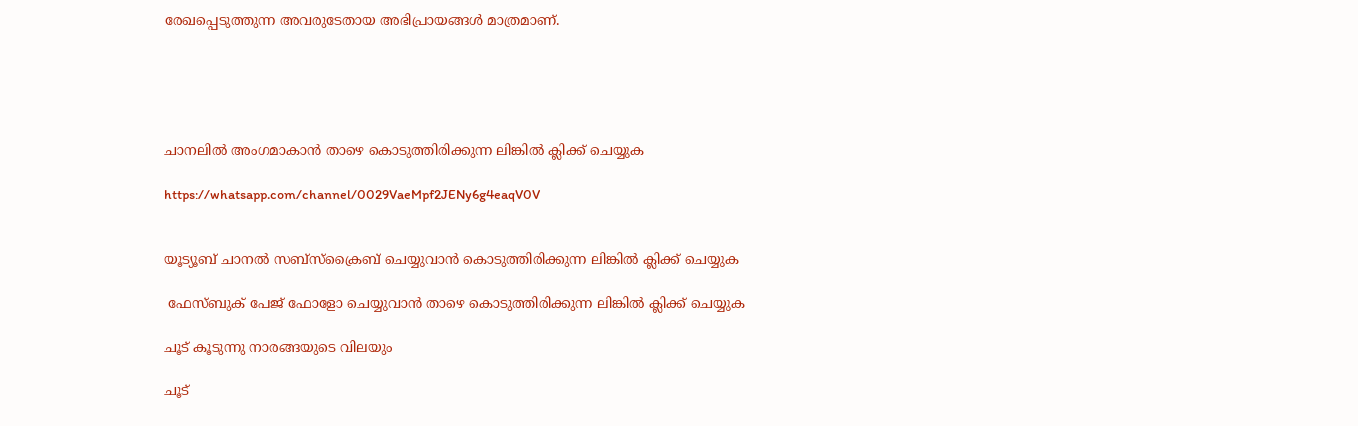രേഖപ്പെടുത്തുന്ന അവരുടേതായ അഭിപ്രായങ്ങൾ മാത്രമാണ്.





ചാനലിൽ അംഗമാകാൻ താഴെ കൊടുത്തിരിക്കുന്ന ലിങ്കിൽ ക്ലിക്ക് ചെയ്യുക

https://whatsapp.com/channel/0029VaeMpf2JENy6g4eaqV0V


യൂട്യൂബ് ചാനൽ സബ്സ്ക്രൈബ് ചെയ്യുവാൻ കൊടുത്തിരിക്കുന്ന ലിങ്കിൽ ക്ലിക്ക് ചെയ്യുക

 ഫേസ്ബുക് പേജ് ഫോളോ ചെയ്യുവാൻ താഴെ കൊടുത്തിരിക്കുന്ന ലിങ്കിൽ ക്ലിക്ക് ചെയ്യുക

ചൂട് കൂടുന്നു നാരങ്ങയുടെ വിലയും

ചൂട്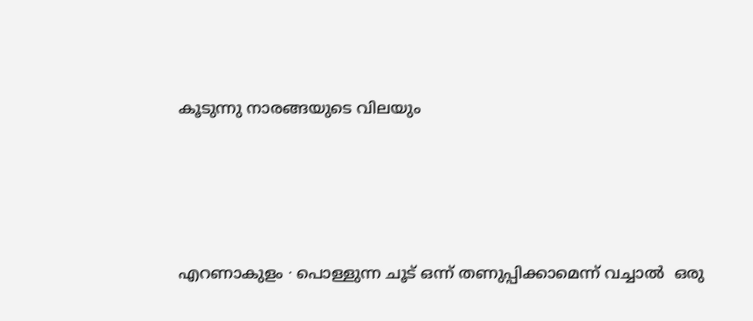കൂടുന്നു നാരങ്ങയുടെ വിലയും




എറണാകുളം ∙ പൊള്ളുന്ന ചൂട് ഒന്ന് തണുപ്പിക്കാമെന്ന് വച്ചാൽ  ഒരു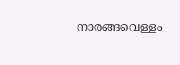നാരങ്ങവെള്ളം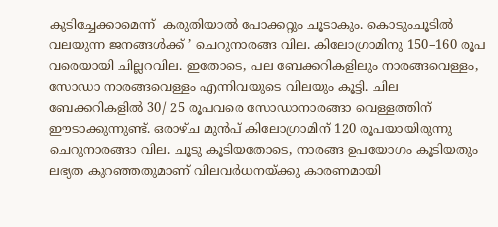കുടിച്ചേക്കാമെന്ന്  കരുതിയാൽ പോക്കറ്റും ചൂടാകും. കൊടുംചൂടിൽ വലയുന്ന ജനങ്ങൾക്ക് ’ ചെറുനാരങ്ങ വില. കിലോഗ്രാമിനു 150–160 രൂപ വരെയായി ചില്ലറവില. ഇതോടെ, പല ബേക്കറികളിലും നാരങ്ങവെള്ളം, സോഡാ നാരങ്ങവെള്ളം എന്നിവയുടെ വിലയും കൂട്ടി. ചില ബേക്കറികളിൽ 30/ 25 രൂപവരെ സോഡാനാരങ്ങാ വെള്ളത്തിന് ഈടാക്കുന്നുണ്ട്. ഒരാഴ്ച മുൻപ് കിലോഗ്രാമിന് 120 രൂപയായിരുന്നു ചെറുനാരങ്ങാ വില. ചൂടു കൂടിയതോടെ, നാരങ്ങ ഉപയോഗം കൂടിയതും ലഭ്യത കുറഞ്ഞതുമാണ് വിലവർധനയ്ക്കു കാരണമായി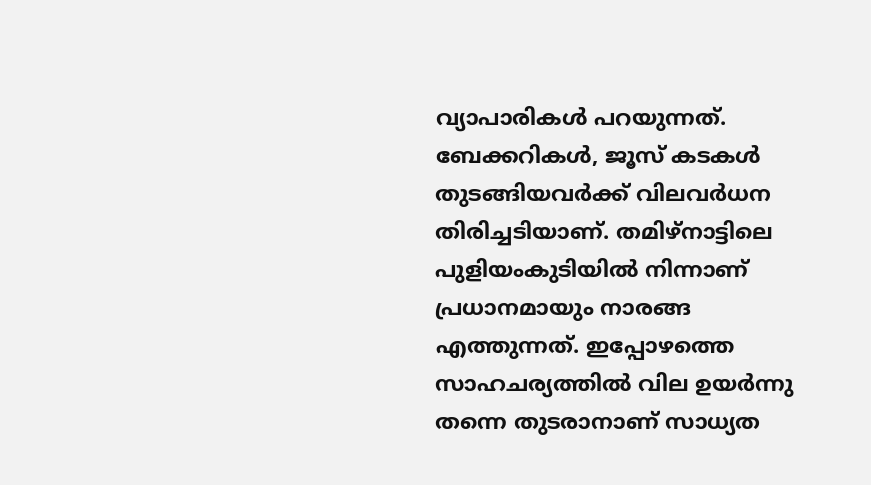വ്യാപാരികൾ പറയുന്നത്. ബേക്കറികൾ, ജൂസ് കടകൾ തുടങ്ങിയവർക്ക് വിലവർധന തിരിച്ചടിയാണ്. തമിഴ്നാട്ടിലെ പുളിയംകുടിയിൽ നിന്നാണ് പ്രധാനമായും നാരങ്ങ എത്തുന്നത്. ഇപ്പോഴത്തെ സാഹചര്യത്തിൽ വില ഉയർന്നു തന്നെ തുടരാനാണ് സാധ്യത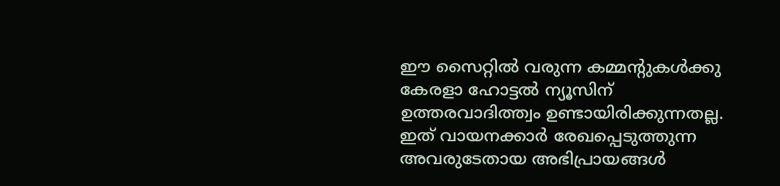ഈ സൈറ്റിൽ വരുന്ന കമ്മന്റുകൾക്കു കേരളാ ഹോട്ടൽ ന്യൂസിന് ഉത്തരവാദിത്ത്വം ഉണ്ടായിരിക്കുന്നതല്ല. ഇത് വായനക്കാർ രേഖപ്പെടുത്തുന്ന അവരുടേതായ അഭിപ്രായങ്ങൾ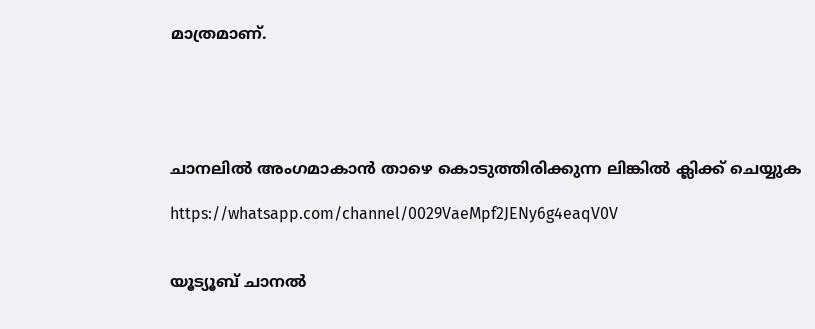മാത്രമാണ്.





ചാനലിൽ അംഗമാകാൻ താഴെ കൊടുത്തിരിക്കുന്ന ലിങ്കിൽ ക്ലിക്ക് ചെയ്യുക

https://whatsapp.com/channel/0029VaeMpf2JENy6g4eaqV0V


യൂട്യൂബ് ചാനൽ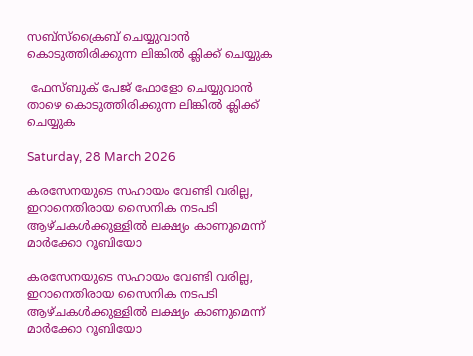സബ്സ്ക്രൈബ് ചെയ്യുവാൻ കൊടുത്തിരിക്കുന്ന ലിങ്കിൽ ക്ലിക്ക് ചെയ്യുക

 ഫേസ്ബുക് പേജ് ഫോളോ ചെയ്യുവാൻ താഴെ കൊടുത്തിരിക്കുന്ന ലിങ്കിൽ ക്ലിക്ക് ചെയ്യുക

Saturday, 28 March 2026

കരസേനയുടെ സഹായം വേണ്ടി വരില്ല, ഇറാനെതിരായ സൈനിക നടപടി ആഴ്ചകൾക്കുള്ളിൽ ലക്ഷ്യം കാണുമെന്ന് മാർക്കോ റൂബിയോ

കരസേനയുടെ സഹായം വേണ്ടി വരില്ല, ഇറാനെതിരായ സൈനിക നടപടി ആഴ്ചകൾക്കുള്ളിൽ ലക്ഷ്യം കാണുമെന്ന് മാർക്കോ റൂബിയോ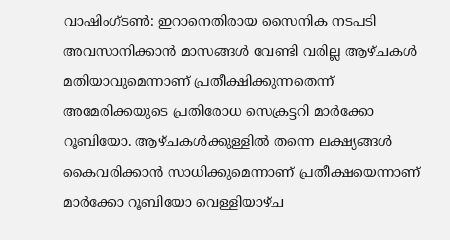വാഷിംഗ്ടൺ: ഇറാനെതിരായ സൈനിക നടപടി അവസാനിക്കാൻ മാസങ്ങൾ വേണ്ടി വരില്ല ആഴ്ചകൾ മതിയാവുമെന്നാണ് പ്രതീക്ഷിക്കുന്നതെന്ന് അമേരിക്കയുടെ പ്രതിരോധ സെക്രട്ടറി മാർക്കോ റൂബിയോ. ആഴ്ചകൾക്കുള്ളിൽ തന്നെ ലക്ഷ്യങ്ങൾ കൈവരിക്കാൻ സാധിക്കുമെന്നാണ് പ്രതീക്ഷയെന്നാണ് മാർക്കോ റൂബിയോ വെള്ളിയാഴ്ച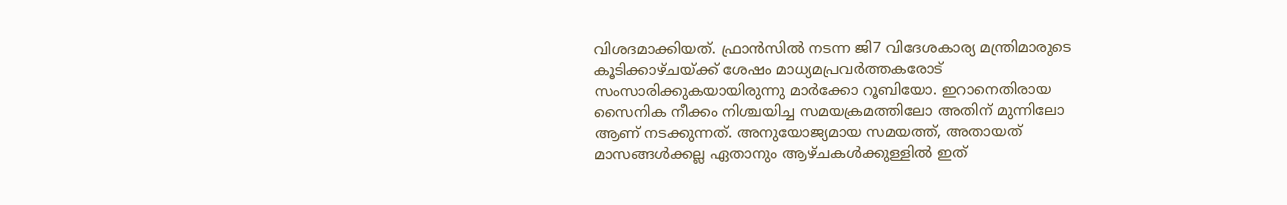വിശദമാക്കിയത്. ഫ്രാൻസിൽ നടന്ന ജി7 വിദേശകാര്യ മന്ത്രിമാരുടെ കൂടിക്കാഴ്ചയ്ക്ക് ശേഷം മാധ്യമപ്രവർത്തകരോട് സംസാരിക്കുകയായിരുന്നു മാർക്കോ റൂബിയോ. ഇറാനെതിരായ സൈനിക നീക്കം നിശ്ചയിച്ച സമയക്രമത്തിലോ അതിന് മുന്നിലോ ആണ് നടക്കുന്നത്. അനുയോജ്യമായ സമയത്ത്, അതായത് മാസങ്ങൾക്കല്ല ഏതാനും ആഴ്ചകൾക്കുള്ളിൽ ഇത്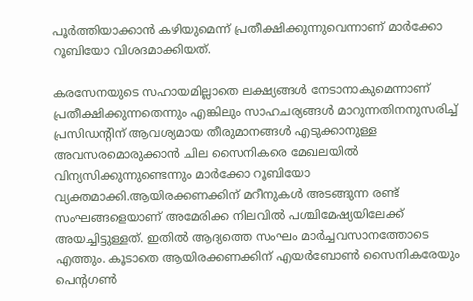പൂർത്തിയാക്കാൻ കഴിയുമെന്ന് പ്രതീക്ഷിക്കുന്നുവെന്നാണ് മാർക്കോ റൂബിയോ വിശദമാക്കിയത്.

കരസേനയുടെ സഹായമില്ലാതെ ലക്ഷ്യങ്ങൾ നേടാനാകുമെന്നാണ് പ്രതീക്ഷിക്കുന്നതെന്നും എങ്കിലും സാഹചര്യങ്ങൾ മാറുന്നതിനനുസരിച്ച് പ്രസിഡന്റിന് ആവശ്യമായ തീരുമാനങ്ങൾ എടുക്കാനുള്ള അവസരമൊരുക്കാൻ ചില സൈനികരെ മേഖലയിൽ വിന്യസിക്കുന്നുണ്ടെന്നും മാർക്കോ റൂബിയോ വ്യക്തമാക്കി.ആയിരക്കണക്കിന് മറീനുകൾ അടങ്ങുന്ന രണ്ട് സംഘങ്ങളെയാണ് അമേരിക്ക നിലവിൽ പശ്ചിമേഷ്യയിലേക്ക് അയച്ചിട്ടുള്ളത്. ഇതിൽ ആദ്യത്തെ സംഘം മാർച്ചവസാനത്തോടെ എത്തും. കൂടാതെ ആയിരക്കണക്കിന് എയർബോൺ സൈനികരേയും പെന്റഗൺ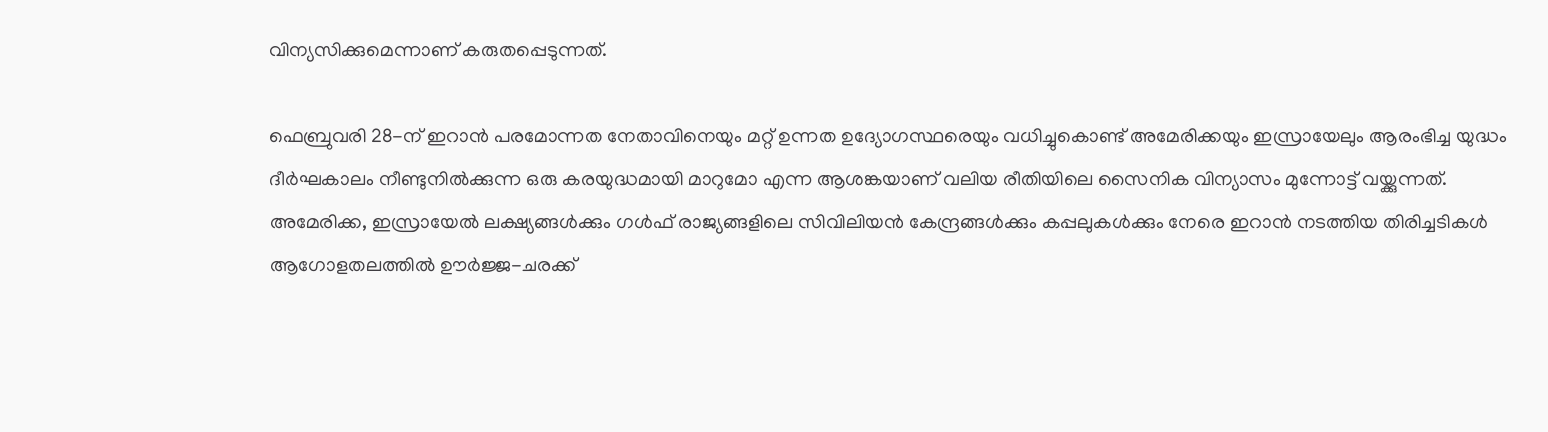വിന്യസിക്കുമെന്നാണ് കരുതപ്പെടുന്നത്.

ഫെബ്രുവരി 28-ന് ഇറാൻ പരമോന്നത നേതാവിനെയും മറ്റ് ഉന്നത ഉദ്യോഗസ്ഥരെയും വധിച്ചുകൊണ്ട് അമേരിക്കയും ഇസ്രായേലും ആരംഭിച്ച യുദ്ധം ദീർഘകാലം നീണ്ടുനിൽക്കുന്ന ഒരു കരയുദ്ധമായി മാറുമോ എന്ന ആശങ്കയാണ് വലിയ രീതിയിലെ സൈനിക വിന്യാസം മുന്നോട്ട് വയ്ക്കുന്നത്. അമേരിക്ക, ഇസ്രായേൽ ലക്ഷ്യങ്ങൾക്കും ഗൾഫ് രാജ്യങ്ങളിലെ സിവിലിയൻ കേന്ദ്രങ്ങൾക്കും കപ്പലുകൾക്കും നേരെ ഇറാൻ നടത്തിയ തിരിച്ചടികൾ ആഗോളതലത്തിൽ ഊർജ്ജ-ചരക്ക്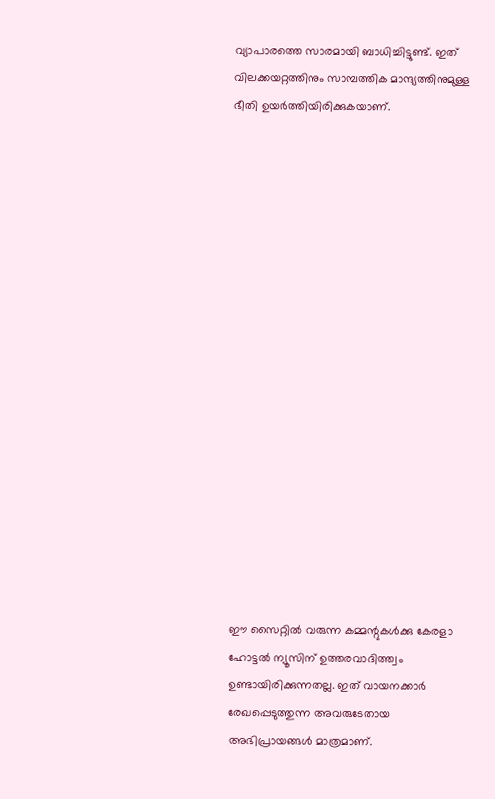വ്യാപാരത്തെ സാരമായി ബാധിച്ചിട്ടുണ്ട്. ഇത് വിലക്കയറ്റത്തിനും സാമ്പത്തിക മാന്ദ്യത്തിനുമുള്ള ഭീതി ഉയർത്തിയിരിക്കുകയാണ്.


















ഈ സൈറ്റിൽ വരുന്ന കമ്മന്റുകൾക്കു കേരളാ ഹോട്ടൽ ന്യൂസിന് ഉത്തരവാദിത്ത്വം ഉണ്ടായിരിക്കുന്നതല്ല. ഇത് വായനക്കാർ രേഖപ്പെടുത്തുന്ന അവരുടേതായ അഭിപ്രായങ്ങൾ മാത്രമാണ്.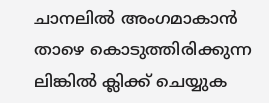ചാനലിൽ അംഗമാകാൻ താഴെ കൊടുത്തിരിക്കുന്ന ലിങ്കിൽ ക്ലിക്ക് ചെയ്യുക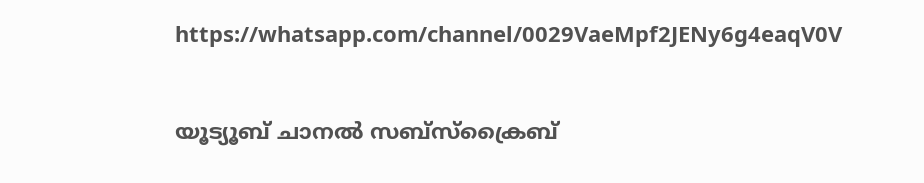https://whatsapp.com/channel/0029VaeMpf2JENy6g4eaqV0V


യൂട്യൂബ് ചാനൽ സബ്സ്ക്രൈബ്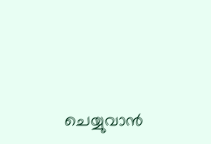ചെയ്യുവാൻ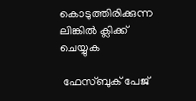കൊടുത്തിരിക്കുന്ന ലിങ്കിൽ ക്ലിക്ക് ചെയ്യുക

 ഫേസ്ബുക് പേജ്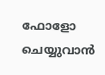ഫോളോ ചെയ്യുവാൻ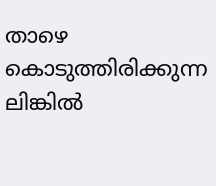താഴെ കൊടുത്തിരിക്കുന്ന ലിങ്കിൽ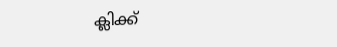ക്ലിക്ക്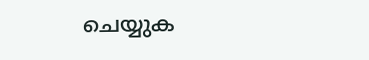ചെയ്യുക